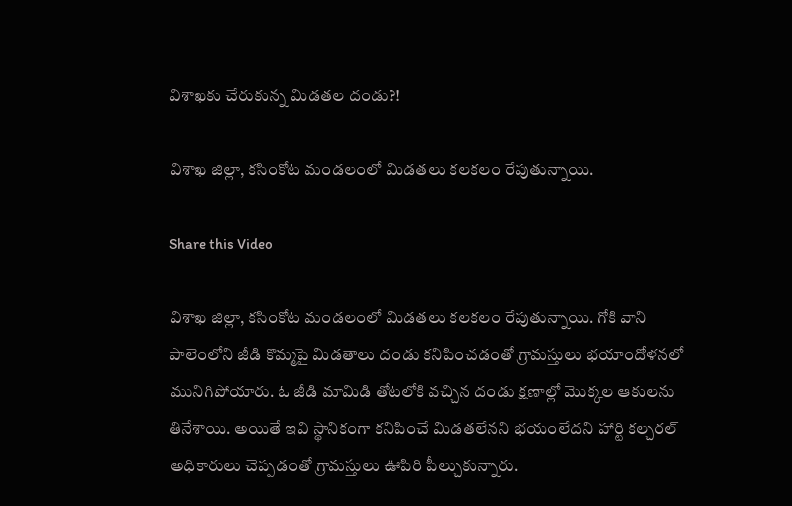విశాఖకు చేరుకున్న మిడతల దండు?!

విశాఖ జిల్లా, కసింకోట మండలంలో మిడతలు కలకలం రేపుతున్నాయి.

Share this Video

విశాఖ జిల్లా, కసింకోట మండలంలో మిడతలు కలకలం రేపుతున్నాయి. గోకి వాని పాలెంలోని జీడి కొమ్మపై మిడతాలు దండు కనిపించడంతో గ్రామస్తులు భయాందోళనలో మునిగిపోయారు. ఓ జీడి మామిడి తోటలోకి వచ్చిన దండు క్షణాల్లో మొక్కల ఆకులను తినేశాయి. అయితే ఇవి స్థానికంగా కనిపించే మిడతలేనని భయంలేదని హార్టి కల్చరల్ అధికారులు చెప్పడంతో గ్రామస్తులు ఊపిరి పీల్చుకున్నారు.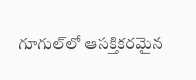గూగుల్‌లో ఆసక్తికరమైన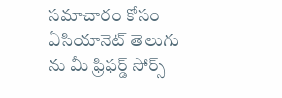సమాచారం కోసం ఏసియానెట్ తెలుగు ను మీ ఫ్రిఫర్డ్ సోర్స్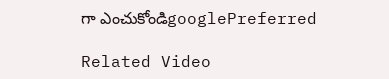గా ఎంచుకోండిgooglePreferred

Related Video